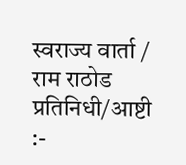स्वराज्य वार्ता / राम राठोड
प्रतिनिधी/आष्टी :-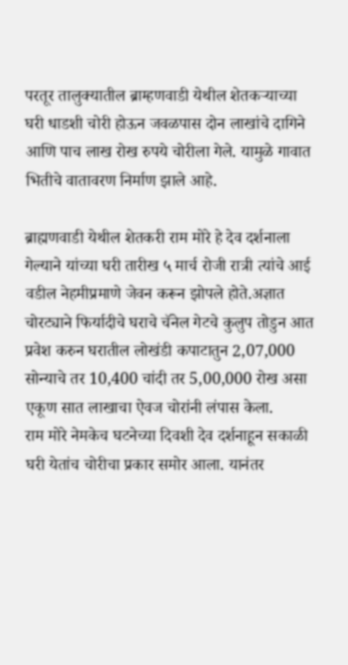परतूर तालुक्यातील ब्राम्हणवाडी येथील शेतकऱ्याच्या घरी धाडशी चोरी होऊन जवळपास दोन लाखांचे दागिने आणि पाच लाख रोख रुपये चोरीला गेले. यामुळे गावात भितीचे वातावरण निर्माण झाले आहे.

ब्राह्मणवाडी येथील शेतकरी राम मोरे हे देव दर्शनाला गेल्याने यांच्या घरी तारीख ५ मार्च रोजी रात्री त्यांचे आई वडील नेहमीप्रमाणे जेवन करून झोपले होते.अज्ञात चोरट्याने फिर्यादीचे घराचे चॅनेल गेटचे कुलुप तोडुन आत प्रवेश करुन घरातील लोखंडी कपाटातुन 2,07,000 सोन्याचे तर 10,400 चांदी तर 5,00,000 रोख असा एकूण सात लाखाचा ऐवज चोरांनी लंपास केला.
राम मोरे नेमकेच घटनेच्या दिवशी देव दर्शनाहून सकाळी घरी येतांच चोरीचा प्रकार समोर आला. यानंतर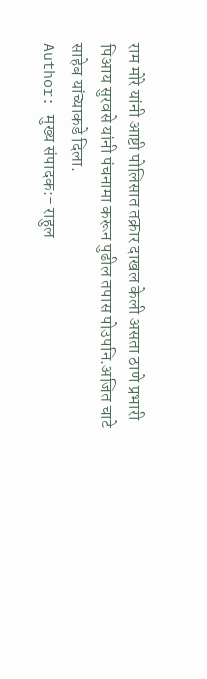राम मोरे यांनी आष्टी पोलिसात तक्रार दाखल केली असता ठाणे प्रभारी पिआय सुरवसे यांनी पंचनामा करून पुढील तपास पोउपनि.अजित चाटे साहेब यांच्याकडे दिला.
Author: मुख्य संपादक:- राहुल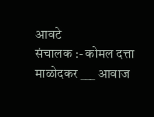आवटे
संचालक :- कोमल दत्ता माळोदकर ___ आवाज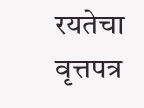रयतेचा वृत्तपत्र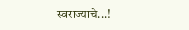स्वराज्याचे...!